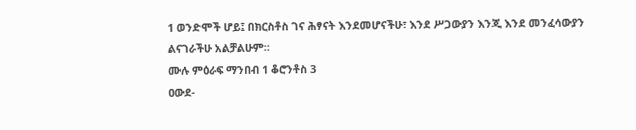1 ወንድሞች ሆይ፤ በክርስቶስ ገና ሕፃናት እንደመሆናችሁ፣ እንደ ሥጋውያን እንጂ እንደ መንፈሳውያን ልናገራችሁ አልቻልሁም።
ሙሉ ምዕራፍ ማንበብ 1 ቆሮንቶስ 3
ዐውደ-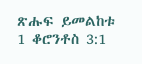ጽሑፍ ይመልከቱ 1 ቆሮንቶስ 3:1